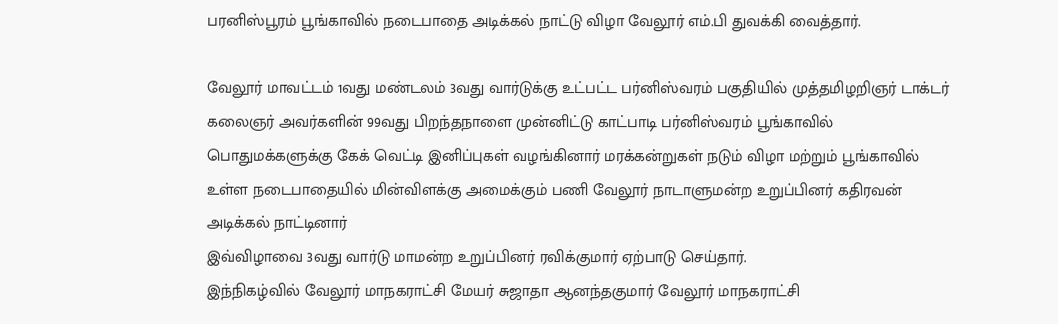பரனிஸ்பூரம் பூங்காவில் நடைபாதை அடிக்கல் நாட்டு விழா வேலூர் எம்.பி துவக்கி வைத்தார்.

வேலூர் மாவட்டம் 1வது மண்டலம் 3வது வார்டுக்கு உட்பட்ட பர்னிஸ்வரம் பகுதியில் முத்தமிழறிஞர் டாக்டர் கலைஞர் அவர்களின் 99வது பிறந்தநாளை முன்னிட்டு காட்பாடி பர்னிஸ்வரம் பூங்காவில் பொதுமக்களுக்கு கேக் வெட்டி இனிப்புகள் வழங்கினார் மரக்கன்றுகள் நடும் விழா மற்றும் பூங்காவில் உள்ள நடைபாதையில் மின்விளக்கு அமைக்கும் பணி வேலூர் நாடாளுமன்ற உறுப்பினர் கதிரவன் அடிக்கல் நாட்டினார்
இவ்விழாவை 3வது வார்டு மாமன்ற உறுப்பினர் ரவிக்குமார் ஏற்பாடு செய்தார்.
இந்நிகழ்வில் வேலூர் மாநகராட்சி மேயர் சுஜாதா ஆனந்தகுமார் வேலூர் மாநகராட்சி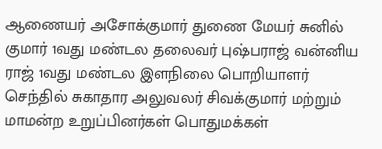ஆணையர் அசோக்குமார் துணை மேயர் சுனில் குமார் 1வது மண்டல தலைவர் புஷ்பராஜ் வன்னிய ராஜ் 1வது மண்டல இளநிலை பொறியாளர் செந்தில் சுகாதார அலுவலர் சிவக்குமார் மற்றும் மாமன்ற உறுப்பினர்கள் பொதுமக்கள்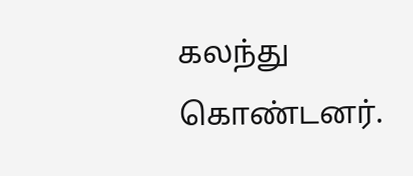கலந்து கொண்டனர்.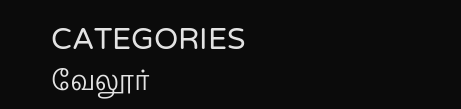CATEGORIES வேலூர்